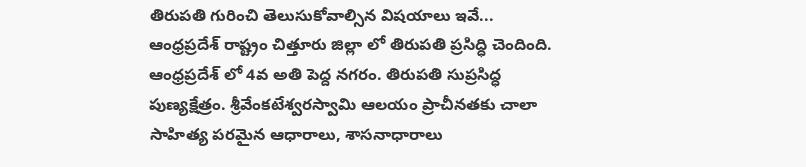తిరుపతి గురించి తెలుసుకోవాల్సిన విషయాలు ఇవే...
ఆంధ్రప్రదేశ్ రాష్ట్రం చిత్తూరు జిల్లా లో తిరుపతి ప్రసిద్ధి చెందింది. ఆంధ్రప్రదేశ్ లో 4వ అతి పెద్ద నగరం. తిరుపతి సుప్రసిద్ధ పుణ్యక్షేత్రం. శ్రీవేంకటేశ్వరస్వామి ఆలయం ప్రాచీనతకు చాలా సాహిత్య పరమైన ఆధారాలు, శాసనాధారాలు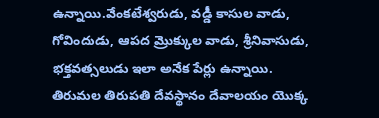ఉన్నాయి.వేంకటేశ్వరుడు, వడ్డీ కాసుల వాడు, గోవిందుడు, ఆపద మ్రొక్కుల వాడు, శ్రీనివాసుడు, భక్తవత్సలుడు ఇలా అనేక పేర్లు ఉన్నాయి.
తిరుమల తిరుపతి దేవస్థానం దేవాలయం యొక్క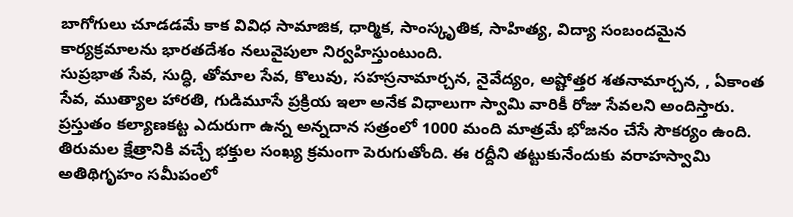బాగోగులు చూడడమే కాక వివిధ సామాజిక, ధార్మిక, సాంస్కృతిక, సాహిత్య, విద్యా సంబందమైన కార్యక్రమాలను భారతదేశం నలువైపులా నిర్వహిస్తుంటుంది.
సుప్రభాత సేవ, సుద్ధి, తోమాల సేవ, కొలువు, సహస్రనామార్చన, నైవేద్యం, అష్టోత్తర శతనామార్చన, , ఏకాంత సేవ, ముత్యాల హారతి, గుడిమూసే ప్రక్రియ ఇలా అనేక విధాలుగా స్వామి వారికీ రోజు సేవలని అందిస్తారు. ప్రస్తుతం కల్యాణకట్ట ఎదురుగా ఉన్న అన్నదాన సత్రంలో 1000 మంది మాత్రమే భోజనం చేసే సౌకర్యం ఉంది.
తిరుమల క్షేత్రానికి వచ్చే భక్తుల సంఖ్య క్రమంగా పెరుగుతోంది. ఈ రద్దీని తట్టుకునేందుకు వరాహస్వామి అతిథిగృహం సమీపంలో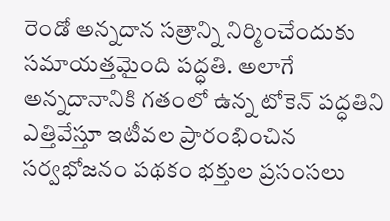రెండో అన్నదాన సత్రాన్ని నిర్మించేందుకు సమాయత్తమైంది పద్ధతి. అలాగే అన్నదానానికి గతంలో ఉన్న టోకెన్ పద్ధతిని ఎత్తివేస్తూ ఇటీవల ప్రారంభించిన సర్వభోజనం పథకం భక్తుల ప్రసంసలు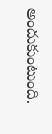అందుకుంటుంది.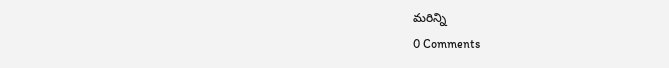మరిన్ని
0 Comments